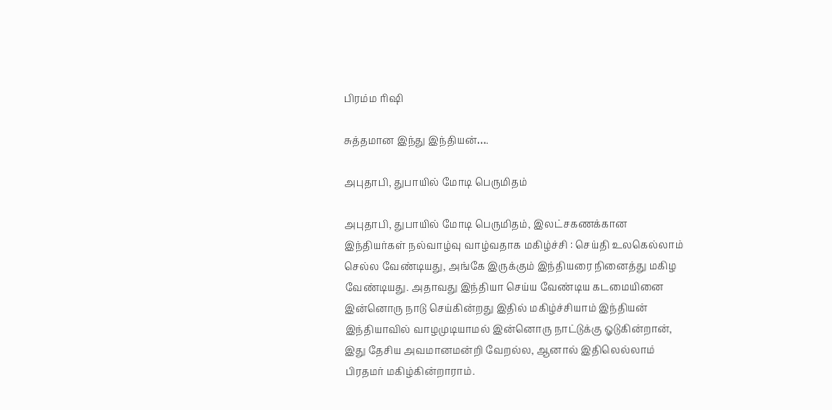பிரம்ம ரிஷி

சுத்தமான இந்து இந்தியன்….

அபுதாபி, துபாயில் மோடி பெருமிதம்

அபுதாபி, துபாயில் மோடி பெருமிதம், இலட்சகணக்கான இந்தியர்கள் நல்வாழ்வு வாழ்வதாக மகிழ்ச்சி : செய்தி உலகெல்லாம் செல்ல வேண்டியது, அங்கே இருக்கும் இந்தியரை நினைத்து மகிழ வேண்டியது. அதாவது இந்தியா செய்ய வேண்டிய கடமையினை இன்னொரு நாடு செய்கின்றது இதில் மகிழ்ச்சியாம் இந்தியன் இந்தியாவில் வாழமுடியாமல் இன்னொரு நாட்டுக்கு ஓடுகின்றான், இது தேசிய அவமானமன்றி வேறல்ல, ஆனால் இதிலெல்லாம் பிரதமர் மகிழ்கின்றாராம்.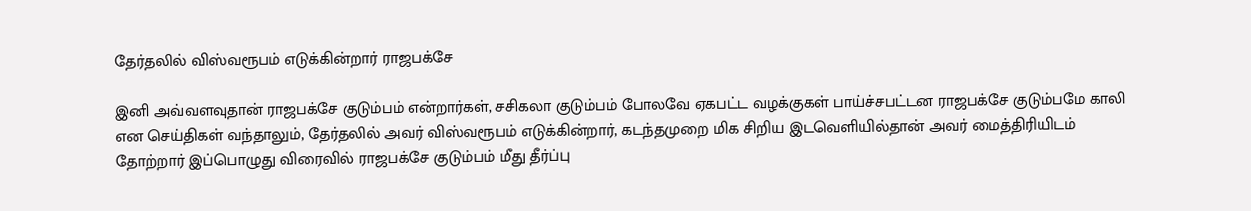தேர்தலில் விஸ்வரூபம் எடுக்கின்றார் ராஜபக்சே

இனி அவ்வளவுதான் ராஜபக்சே குடும்பம் என்றார்கள், சசிகலா குடும்பம் போலவே ஏகபட்ட வழக்குகள் பாய்ச்சபட்டன‌ ராஜபக்சே குடும்பமே காலி என செய்திகள் வந்தாலும், தேர்தலில் அவர் விஸ்வரூபம் எடுக்கின்றார், கடந்தமுறை மிக சிறிய இடவெளியில்தான் அவர் மைத்திரியிடம் தோற்றார் இப்பொழுது விரைவில் ராஜபக்சே குடும்பம் மீது தீர்ப்பு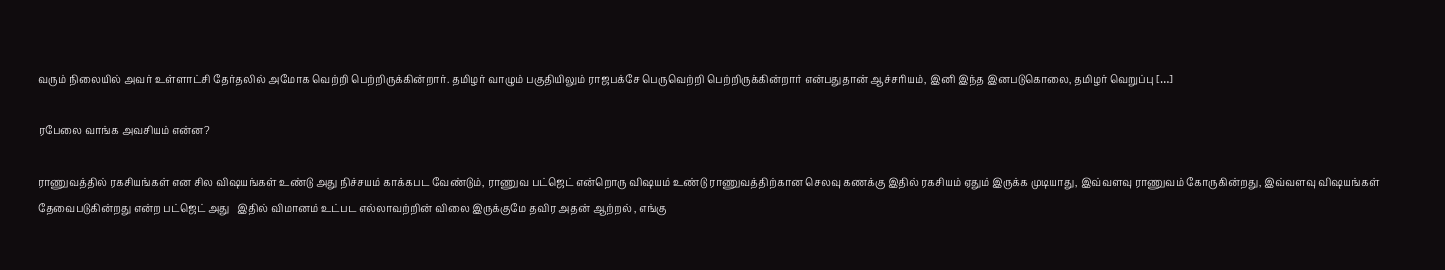வரும் நிலையில் அவர் உள்ளாட்சி தேர்தலில் அமோக வெற்றி பெற்றிருக்கின்றார். தமிழர் வாழும் பகுதியிலும் ராஜபக்சே பெருவெற்றி பெற்றிருக்கின்றார் என்பதுதான் ஆச்சரியம், இனி இந்த இனபடுகொலை, தமிழர் வெறுப்பு […]

ரபேலை வாங்க அவசியம் என்ன?

ராணுவத்தில் ரகசியங்கள் என சில விஷயங்கள் உண்டு அது நிச்சயம் காக்கபட வேண்டும், ராணுவ பட்ஜெட் என்றொரு விஷயம் உண்டு ராணுவத்திற்கான செலவு கணக்கு இதில் ரகசியம் ஏதும் இருக்க முடியாது, இவ்வளவு ராணுவம் கோருகின்றது, இவ்வளவு விஷயங்கள் தேவைபடுகின்றது என்ற பட்ஜெட் அது   இதில் விமானம் உட்பட எல்லாவற்றின் விலை இருக்குமே தவிர அதன் ஆற்றல் , எங்கு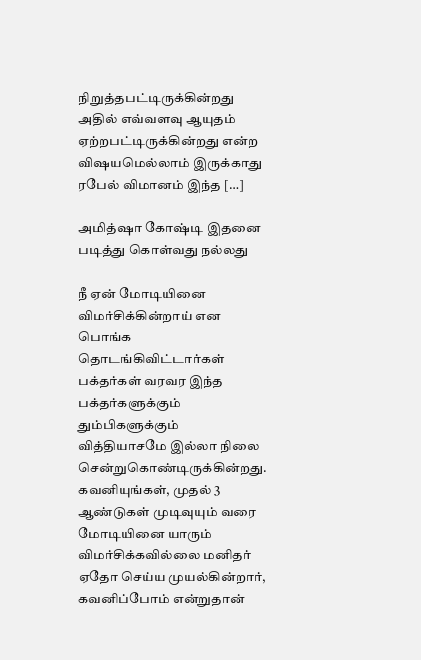நிறுத்தபட்டிருக்கின்றது அதில் எவ்வளவு ஆயுதம் ஏற்றபட்டிருக்கின்றது என்ற விஷயமெல்லாம் இருக்காது ரபேல் விமானம் இந்த […]

அமித்ஷா கோஷ்டி இதனை படித்து கொள்வது நல்லது

நீ ஏன் மோடியினை விமர்சிக்கின்றாய் என பொங்க தொடங்கிவிட்டார்கள் பக்தர்கள் வரவர இந்த பக்தர்களுக்கும் தும்பிகளுக்கும் வித்தியாசமே இல்லா நிலை சென்றுகொண்டிருக்கின்றது. கவனியுங்கள், முதல் 3 ஆண்டுகள் முடிவுயும் வரை மோடியினை யாரும் விமர்சிக்கவில்லை மனிதர் ஏதோ செய்ய முயல்கின்றார், கவனிப்போம் என்றுதான்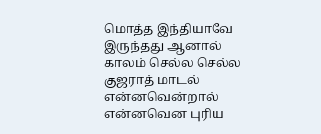மொத்த இந்தியாவே இருந்தது ஆனால் காலம் செல்ல செல்ல குஜராத் மாடல் என்னவென்றால் என்னவென புரிய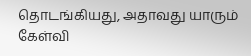தொடங்கியது, அதாவது யாரும் கேள்வி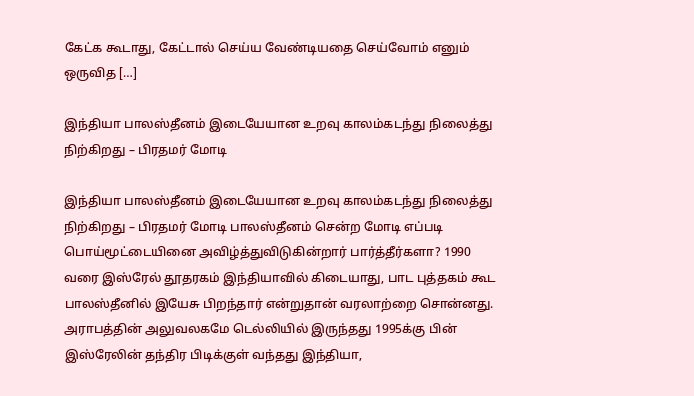கேட்க கூடாது, கேட்டால் செய்ய வேண்டியதை செய்வோம் எனும் ஒருவித […]

இந்தியா பாலஸ்தீனம் இடையேயான உறவு காலம்கடந்து நிலைத்து நிற்கிறது – பிரதமர் மோடி

இந்தியா பாலஸ்தீனம் இடையேயான உறவு காலம்கடந்து நிலைத்து நிற்கிறது – பிரதமர் மோடி பாலஸ்தீனம் சென்ற மோடி எப்படி பொய்மூட்டையினை அவிழ்த்துவிடுகின்றார் பார்த்தீர்களா? 1990 வரை இஸ்ரேல் தூதரகம் இந்தியாவில் கிடையாது, பாட புத்தகம் கூட பாலஸ்தீனில் இயேசு பிறந்தார் என்றுதான் வரலாற்றை சொன்னது. அராபத்தின் அலுவலகமே டெல்லியில் இருந்தது 1995க்கு பின் இஸ்ரேலின் தந்திர பிடிக்குள் வந்தது இந்தியா,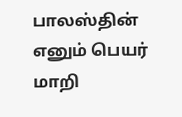பாலஸ்தின் எனும் பெயர் மாறி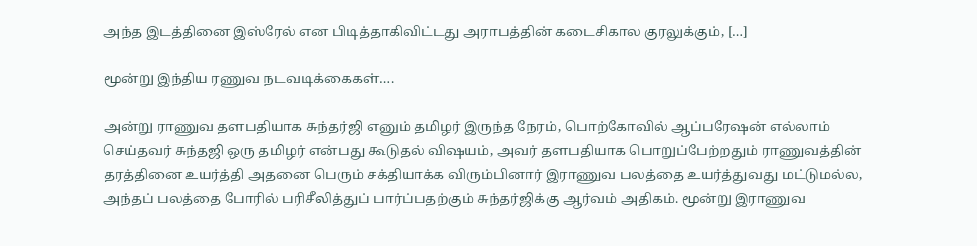அந்த இடத்தினை இஸ்ரேல் என பிடித்தாகிவிட்டது அராபத்தின் கடைசிகால குரலுக்கும், […]

மூன்று இந்திய ரணுவ நடவடிக்கைகள்….

அன்று ராணுவ தளபதியாக சுந்தர்ஜி எனும் தமிழர் இருந்த நேரம், பொற்கோவில் ஆப்பரேஷன் எல்லாம் செய்தவர் சுந்தஜி ஒரு தமிழர் என்பது கூடுதல் விஷயம், அவர் தளபதியாக பொறுப்பேற்றதும் ராணுவத்தின் தரத்தினை உயர்த்தி அதனை பெரும் சக்தியாக்க விரும்பினார் இராணுவ பலத்தை உயர்த்துவது மட்டுமல்ல, அந்தப் பலத்தை போரில் பரிசீலித்துப் பார்ப்பதற்கும் சுந்தர்ஜிக்கு ஆர்வம் அதிகம். மூன்று இராணுவ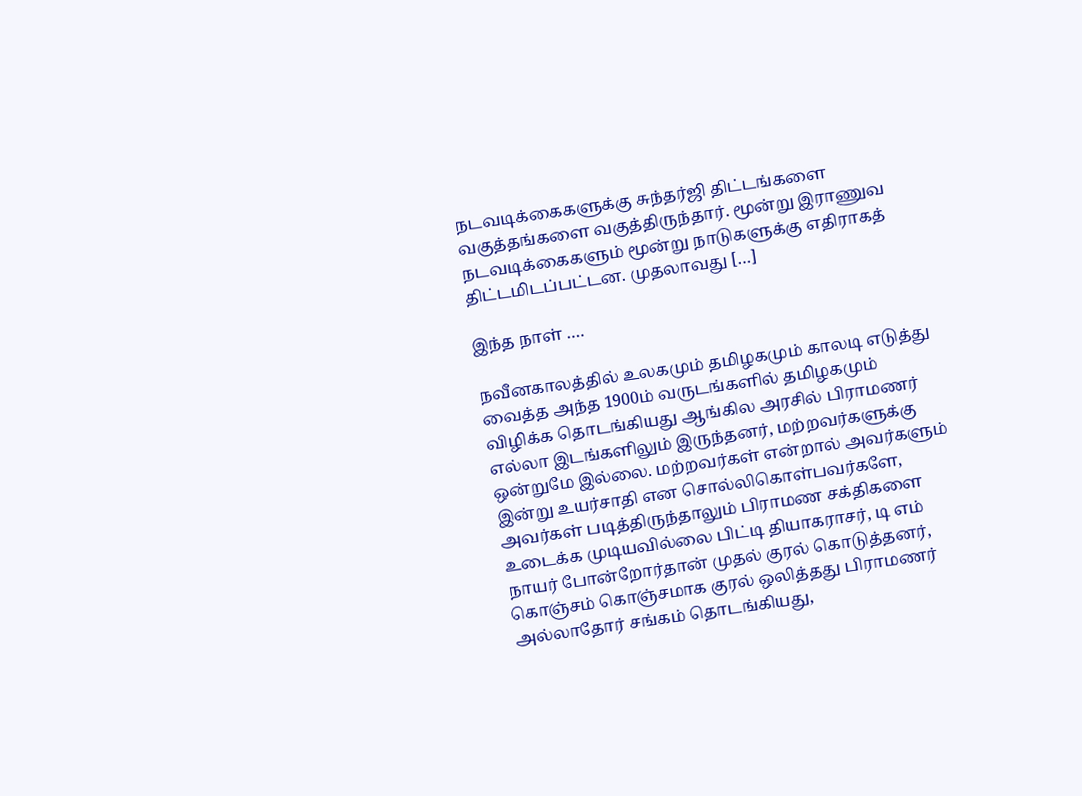நடவடிக்கைகளுக்கு சுந்தர்ஜி திட்டங்களை வகுத்தங்களை வகுத்திருந்தார். மூன்று இராணுவ நடவடிக்கைகளும் மூன்று நாடுகளுக்கு எதிராகத் திட்டமிடப்பட்டன. முதலாவது […]

இந்த நாள் ….

நவீனகாலத்தில் உலகமும் தமிழகமும் காலடி எடுத்து வைத்த அந்த 1900ம் வருடங்களில் தமிழகமும் விழிக்க தொடங்கியது ஆங்கில அரசில் பிராமணர் எல்லா இடங்களிலும் இருந்தனர், மற்றவர்களுக்கு ஒன்றுமே இல்லை. மற்றவர்கள் என்றால் அவர்களும் இன்று உயர்சாதி என சொல்லிகொள்பவர்களே, அவர்கள் படித்திருந்தாலும் பிராமண சக்திகளை உடைக்க முடியவில்லை பிட்டி தியாகராசர், டி எம் நாயர் போன்றோர்தான் முதல் குரல் கொடுத்தனர், கொஞ்சம் கொஞ்சமாக குரல் ஒலித்தது பிராமணர் அல்லாதோர் சங்கம் தொடங்கியது,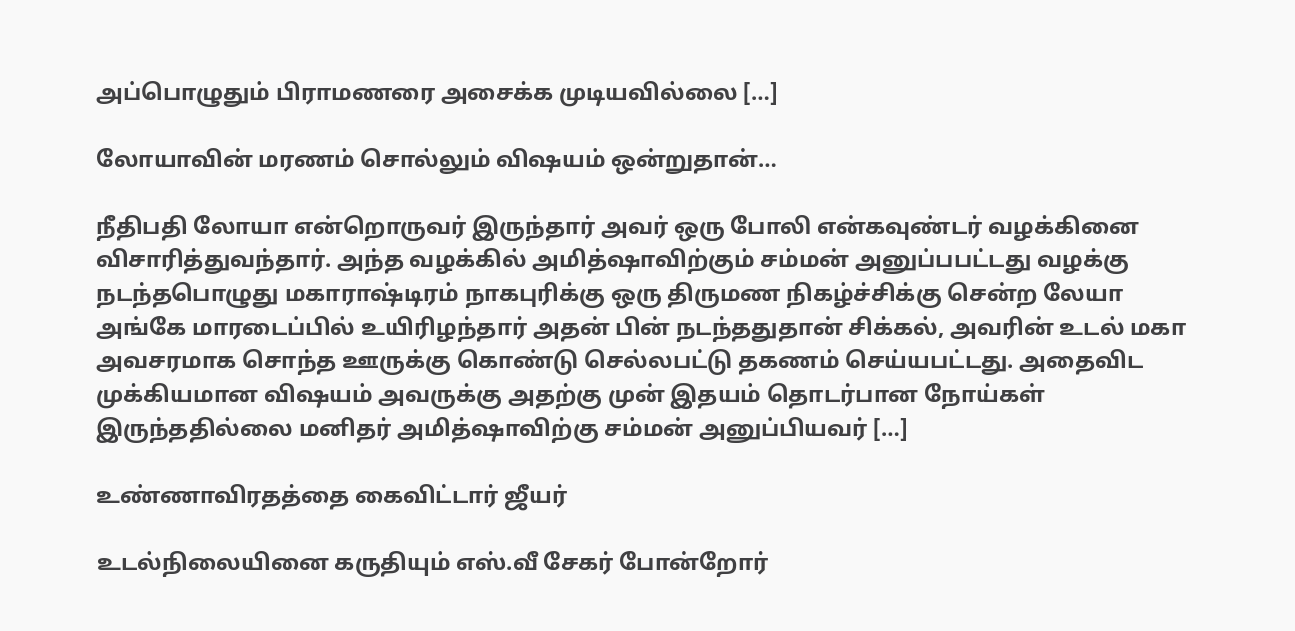அப்பொழுதும் பிராமணரை அசைக்க முடியவில்லை […]

லோயாவின் மரணம் சொல்லும் விஷயம் ஒன்றுதான்…

நீதிபதி லோயா என்றொருவர் இருந்தார் அவர் ஒரு போலி என்கவுண்டர் வழக்கினை விசாரித்துவந்தார். அந்த வழக்கில் அமித்ஷாவிற்கும் சம்மன் அனுப்பபட்டது வழக்கு நடந்தபொழுது மகாராஷ்டிரம் நாகபுரிக்கு ஒரு திருமண நிகழ்ச்சிக்கு சென்ற லேயா அங்கே மாரடைப்பில் உயிரிழந்தார் அதன் பின் நடந்ததுதான் சிக்கல், அவரின் உடல் மகா அவசரமாக சொந்த ஊருக்கு கொண்டு செல்லபட்டு தகணம் செய்யபட்டது. அதைவிட முக்கியமான விஷயம் அவருக்கு அதற்கு முன் இதயம் தொடர்பான நோய்கள் இருந்ததில்லை மனிதர் அமித்ஷாவிற்கு சம்மன் அனுப்பியவர் […]

உண்ணாவிரதத்தை கைவிட்டார் ஜீயர்

உடல்நிலையினை கருதியும் எஸ்.வீ சேகர் போன்றோர்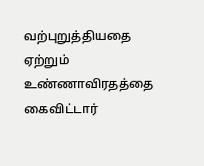வற்புறுத்தியதை ஏற்றும் உண்ணாவிரதத்தை கைவிட்டார்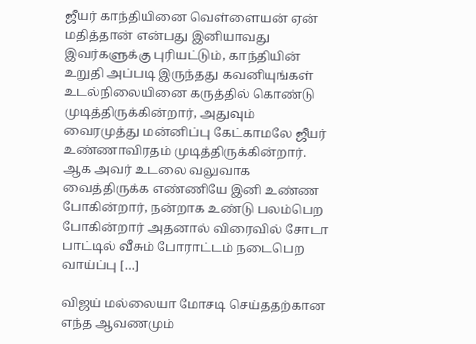ஜீயர் காந்தியினை வெள்ளையன் ஏன் மதித்தான் என்பது இனியாவது இவர்களுக்கு புரியட்டும், காந்தியின் உறுதி அப்படி இருந்தது கவனியுங்கள் உடல்நிலையினை கருத்தில் கொண்டு முடித்திருக்கின்றார், அதுவும் வைரமுத்து மன்னிப்பு கேட்காமலே ஜீயர் உண்ணாவிரதம் முடித்திருக்கின்றார். ஆக அவர் உடலை வலுவாக வைத்திருக்க எண்ணியே இனி உண்ண போகின்றார், நன்றாக உண்டு பலம்பெற போகின்றார் அதனால் விரைவில் சோடா பாட்டில் வீசும் போராட்டம் நடைபெற வாய்ப்பு […]

விஜய் மல்லையா மோசடி செய்ததற்கான எந்த ஆவணமும்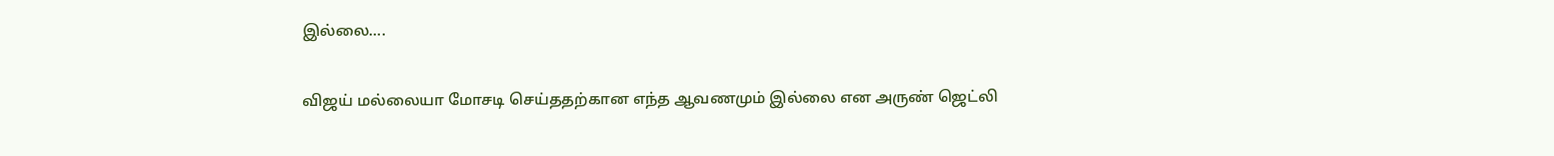இல்லை….

விஜய் மல்லையா மோசடி செய்ததற்கான எந்த ஆவணமும் இல்லை என அருண் ஜெட்லி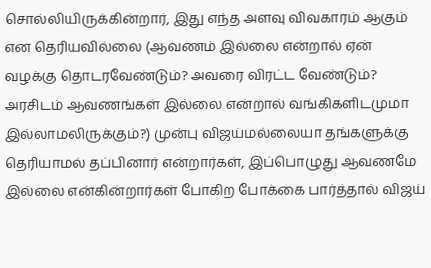சொல்லியிருக்கின்றார், இது எந்த அளவு விவகாரம் ஆகும் என தெரியவில்லை (ஆவணம் இல்லை என்றால் ஏன் வழக்கு தொடரவேண்டும்? அவரை விரட்ட வேண்டும்? அரசிடம் ஆவணங்கள் இல்லை என்றால் வங்கிகளிடமுமா இல்லாமலிருக்கும்?) முன்பு விஜய்மல்லையா தங்களுக்கு தெரியாமல் தப்பினார் என்றார்கள், இப்பொழுது ஆவணமே இல்லை என்கின்றார்கள் போகிற போக்கை பார்த்தால் விஜய்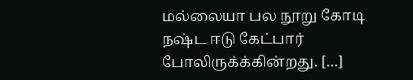மல்லையா பல நூறு கோடி நஷ்ட ஈடு கேட்பார் போலிருக்க்கின்றது. […]